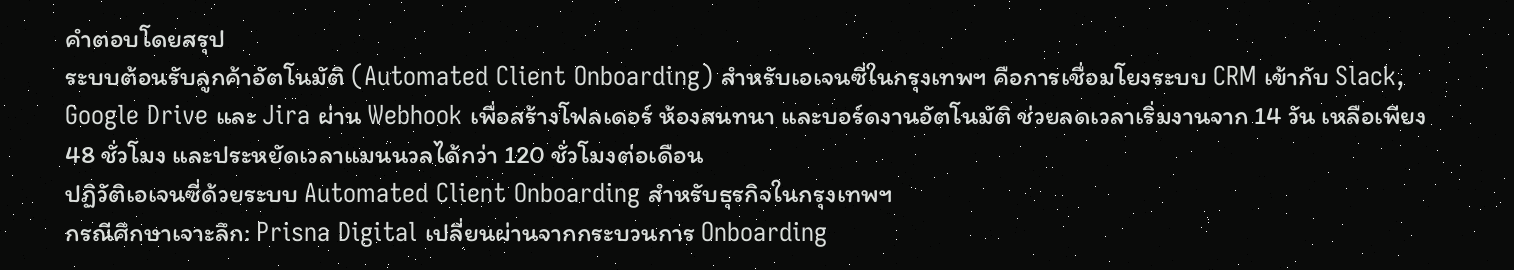คำตอบโดยสรุป
ระบบต้อนรับลูกค้าอัตโนมัติ (Automated Client Onboarding) สำหรับเอเจนซี่ในกรุงเทพฯ คือการเชื่อมโยงระบบ CRM เข้ากับ Slack, Google Drive และ Jira ผ่าน Webhook เพื่อสร้างโฟลเดอร์ ห้องสนทนา และบอร์ดงานอัตโนมัติ ช่วยลดเวลาเริ่มงานจาก 14 วัน เหลือเพียง 48 ชั่วโมง และประหยัดเวลาแมนนวลได้กว่า 120 ชั่วโมงต่อเดือน
ปฏิวัติเอเจนซี่ด้วยระบบ Automated Client Onboarding สำหรับธุรกิจในกรุงเทพฯ
กรณีศึกษาเจาะลึก: Prisna Digital เปลี่ยนผ่านจากกระบวนการ Onboarding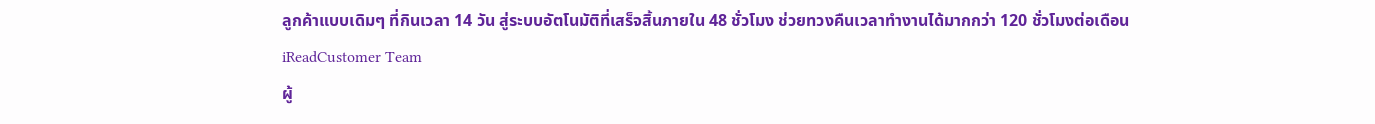ลูกค้าแบบเดิมๆ ที่กินเวลา 14 วัน สู่ระบบอัตโนมัติที่เสร็จสิ้นภายใน 48 ชั่วโมง ช่วยทวงคืนเวลาทำงานได้มากกว่า 120 ชั่วโมงต่อเดือน
iReadCustomer Team
ผู้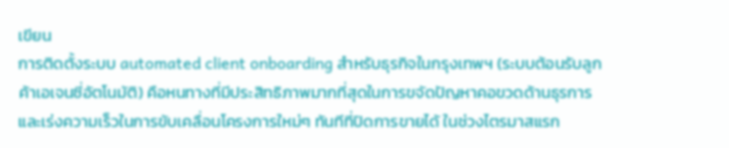เขียน
การติดตั้งระบบ automated client onboarding สำหรับธุรกิจในกรุงเทพฯ (ระบบต้อนรับลูกค้าเอเจนซี่อัตโนมัติ) คือหนทางที่มีประสิทธิภาพมากที่สุดในการขจัดปัญหาคอขวดด้านธุรการและเร่งความเร็วในการขับเคลื่อนโครงการใหม่ๆ ทันทีที่ปิดการขายได้ ในช่วงไตรมาสแรก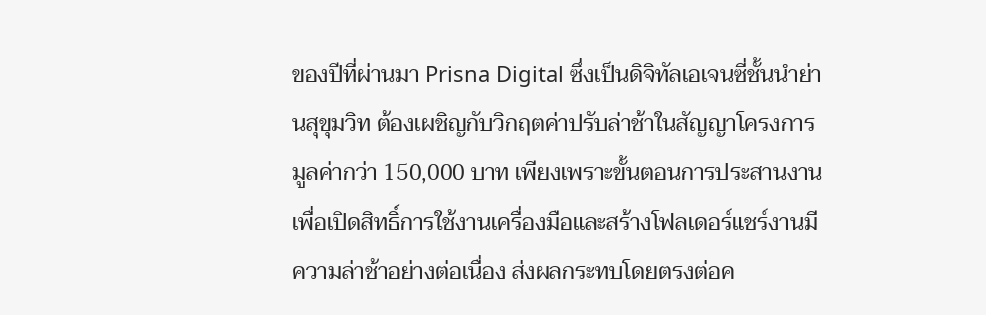ของปีที่ผ่านมา Prisna Digital ซึ่งเป็นดิจิทัลเอเจนซี่ชั้นนำย่านสุขุมวิท ต้องเผชิญกับวิกฤตค่าปรับล่าช้าในสัญญาโครงการมูลค่ากว่า 150,000 บาท เพียงเพราะขั้นตอนการประสานงานเพื่อเปิดสิทธิ์การใช้งานเครื่องมือและสร้างโฟลเดอร์แชร์งานมีความล่าช้าอย่างต่อเนื่อง ส่งผลกระทบโดยตรงต่อค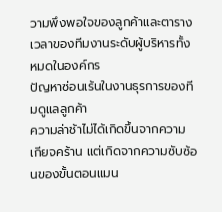วามพึงพอใจของลูกค้าและตารางเวลาของทีมงานระดับผู้บริหารทั้งหมดในองค์กร
ปัญหาซ่อนเร้นในงานธุรการของทีมดูแลลูกค้า
ความล่าช้าไม่ได้เกิดขึ้นจากความเกียจคร้าน แต่เกิดจากความซับซ้อนของขั้นตอนแมน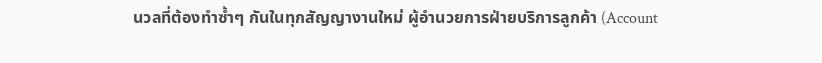นวลที่ต้องทำซ้ำๆ กันในทุกสัญญางานใหม่ ผู้อำนวยการฝ่ายบริการลูกค้า (Account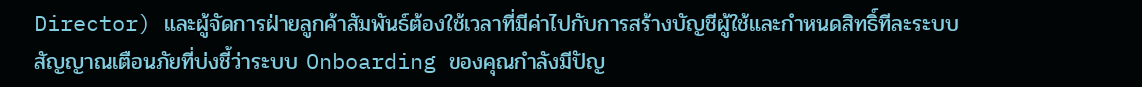Director) และผู้จัดการฝ่ายลูกค้าสัมพันธ์ต้องใช้เวลาที่มีค่าไปกับการสร้างบัญชีผู้ใช้และกำหนดสิทธิ์ทีละระบบ
สัญญาณเตือนภัยที่บ่งชี้ว่าระบบ Onboarding ของคุณกำลังมีปัญ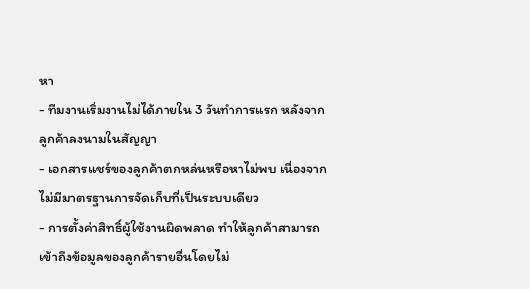หา
- ทีมงานเริ่มงานไม่ได้ภายใน 3 วันทำการแรก หลังจากลูกค้าลงนามในสัญญา
- เอกสารแชร์ของลูกค้าตกหล่นหรือหาไม่พบ เนื่องจากไม่มีมาตรฐานการจัดเก็บที่เป็นระบบเดียว
- การตั้งค่าสิทธิ์ผู้ใช้งานผิดพลาด ทำให้ลูกค้าสามารถเข้าถึงข้อมูลของลูกค้ารายอื่นโดยไม่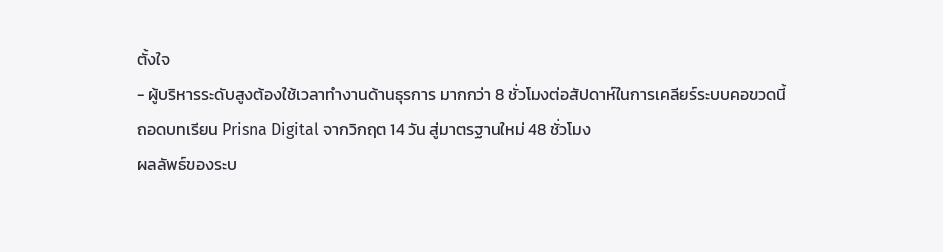ตั้งใจ
- ผู้บริหารระดับสูงต้องใช้เวลาทำงานด้านธุรการ มากกว่า 8 ชั่วโมงต่อสัปดาห์ในการเคลียร์ระบบคอขวดนี้
ถอดบทเรียน Prisna Digital จากวิกฤต 14 วัน สู่มาตรฐานใหม่ 48 ชั่วโมง
ผลลัพธ์ของระบ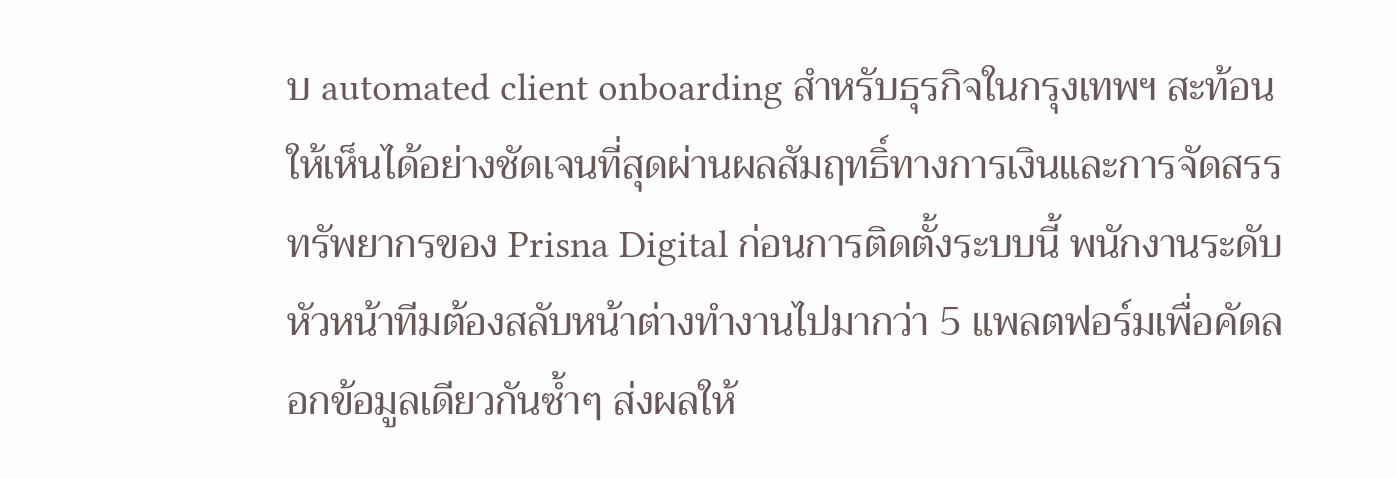บ automated client onboarding สำหรับธุรกิจในกรุงเทพฯ สะท้อนให้เห็นได้อย่างชัดเจนที่สุดผ่านผลสัมฤทธิ์ทางการเงินและการจัดสรรทรัพยากรของ Prisna Digital ก่อนการติดตั้งระบบนี้ พนักงานระดับหัวหน้าทีมต้องสลับหน้าต่างทำงานไปมากว่า 5 แพลตฟอร์มเพื่อคัดลอกข้อมูลเดียวกันซ้ำๆ ส่งผลให้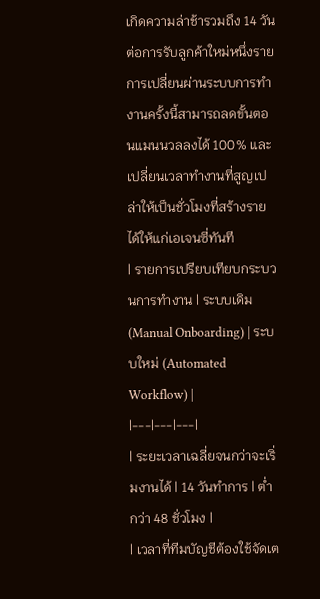เกิดความล่าช้ารวมถึง 14 วันต่อการรับลูกค้าใหม่หนึ่งราย
การเปลี่ยนผ่านระบบการทำงานครั้งนี้สามารถลดขั้นตอนแมนนวลลงได้ 100% และเปลี่ยนเวลาทำงานที่สูญเปล่าให้เป็นชั่วโมงที่สร้างรายได้ให้แก่เอเจนซี่ทันที
| รายการเปรียบเทียบกระบวนการทำงาน | ระบบเดิม (Manual Onboarding) | ระบบใหม่ (Automated Workflow) |
|---|---|---|
| ระยะเวลาเฉลี่ยจนกว่าจะเริ่มงานได้ | 14 วันทำการ | ต่ำกว่า 48 ชั่วโมง |
| เวลาที่ทีมบัญชีต้องใช้จัดเต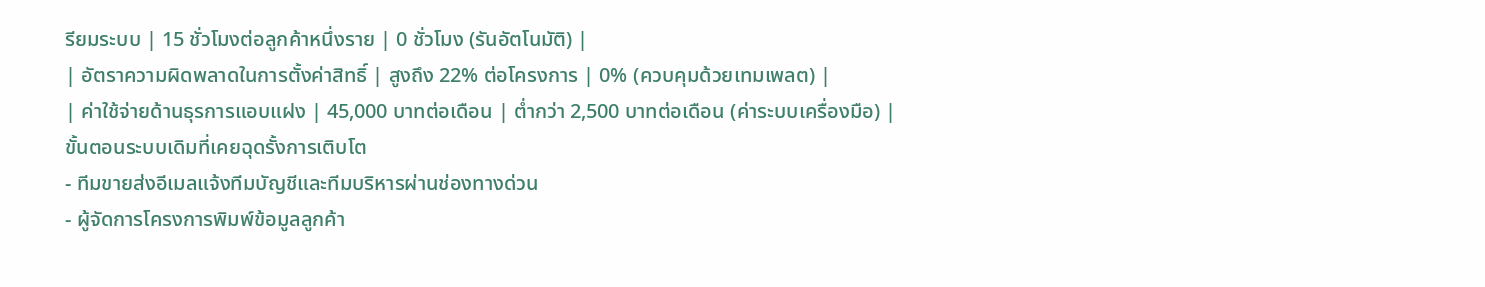รียมระบบ | 15 ชั่วโมงต่อลูกค้าหนึ่งราย | 0 ชั่วโมง (รันอัตโนมัติ) |
| อัตราความผิดพลาดในการตั้งค่าสิทธิ์ | สูงถึง 22% ต่อโครงการ | 0% (ควบคุมด้วยเทมเพลต) |
| ค่าใช้จ่ายด้านธุรการแอบแฝง | 45,000 บาทต่อเดือน | ต่ำกว่า 2,500 บาทต่อเดือน (ค่าระบบเครื่องมือ) |
ขั้นตอนระบบเดิมที่เคยฉุดรั้งการเติบโต
- ทีมขายส่งอีเมลแจ้งทีมบัญชีและทีมบริหารผ่านช่องทางด่วน
- ผู้จัดการโครงการพิมพ์ข้อมูลลูกค้า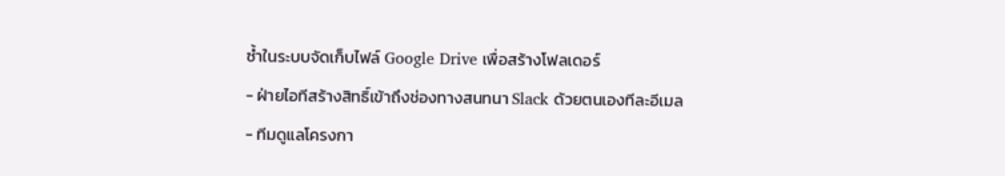ซ้ำในระบบจัดเก็บไฟล์ Google Drive เพื่อสร้างโฟลเดอร์
- ฝ่ายไอทีสร้างสิทธิ์เข้าถึงช่องทางสนทนา Slack ด้วยตนเองทีละอีเมล
- ทีมดูแลโครงกา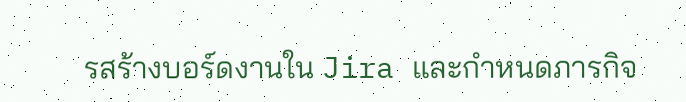รสร้างบอร์ดงานใน Jira และกำหนดภารกิจ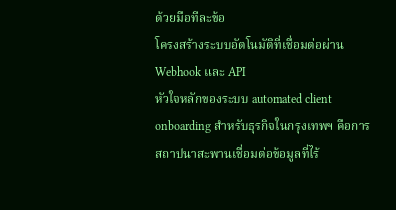ด้วยมือทีละข้อ
โครงสร้างระบบอัตโนมัติที่เชื่อมต่อผ่าน Webhook และ API
หัวใจหลักของระบบ automated client onboarding สำหรับธุรกิจในกรุงเทพฯ คือการสถาปนาสะพานเชื่อมต่อข้อมูลที่ไร้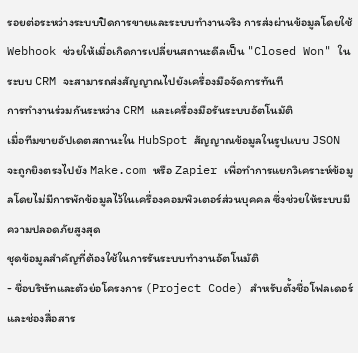รอยต่อระหว่างระบบปิดการขายและระบบทำงานจริง การส่งผ่านข้อมูลโดยใช้ Webhook ช่วยให้เมื่อเกิดการเปลี่ยนสถานะดีลเป็น "Closed Won" ในระบบ CRM จะสามารถส่งสัญญาณไปยังเครื่องมือจัดการทันที
การทำงานร่วมกันระหว่าง CRM และเครื่องมือรันระบบอัตโนมัติ
เมื่อทีมขายอัปเดตสถานะใน HubSpot สัญญาณข้อมูลในรูปแบบ JSON จะถูกยิงตรงไปยัง Make.com หรือ Zapier เพื่อทำการแยกวิเคราะห์ข้อมูลโดยไม่มีการพักข้อมูลไว้ในเครื่องคอมพิวเตอร์ส่วนบุคคล ซึ่งช่วยให้ระบบมีความปลอดภัยสูงสุด
ชุดข้อมูลสำคัญที่ต้องใช้ในการรันระบบทำงานอัตโนมัติ
- ชื่อบริษัทและตัวย่อโครงการ (Project Code) สำหรับตั้งชื่อโฟลเดอร์และช่องสื่อสาร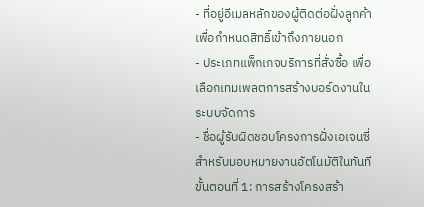- ที่อยู่อีเมลหลักของผู้ติดต่อฝั่งลูกค้า เพื่อกำหนดสิทธิ์เข้าถึงภายนอก
- ประเภทแพ็กเกจบริการที่สั่งซื้อ เพื่อเลือกเทมเพลตการสร้างบอร์ดงานในระบบจัดการ
- ชื่อผู้รับผิดชอบโครงการฝั่งเอเจนซี่ สำหรับมอบหมายงานอัตโนมัติในทันที
ขั้นตอนที่ 1: การสร้างโครงสร้า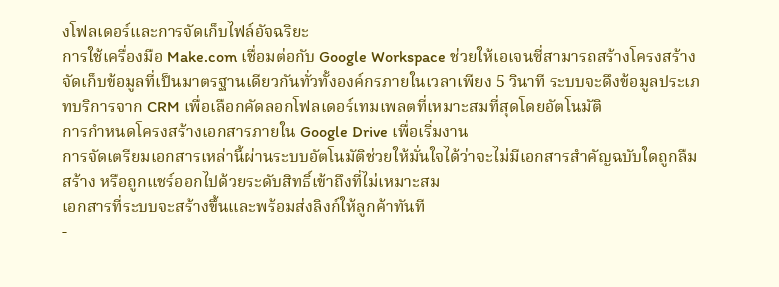งโฟลเดอร์และการจัดเก็บไฟล์อัจฉริยะ
การใช้เครื่องมือ Make.com เชื่อมต่อกับ Google Workspace ช่วยให้เอเจนซี่สามารถสร้างโครงสร้างจัดเก็บข้อมูลที่เป็นมาตรฐานเดียวกันทั่วทั้งองค์กรภายในเวลาเพียง 5 วินาที ระบบจะดึงข้อมูลประเภทบริการจาก CRM เพื่อเลือกคัดลอกโฟลเดอร์เทมเพลตที่เหมาะสมที่สุดโดยอัตโนมัติ
การกำหนดโครงสร้างเอกสารภายใน Google Drive เพื่อเริ่มงาน
การจัดเตรียมเอกสารเหล่านี้ผ่านระบบอัตโนมัติช่วยให้มั่นใจได้ว่าจะไม่มีเอกสารสำคัญฉบับใดถูกลืมสร้าง หรือถูกแชร์ออกไปด้วยระดับสิทธิ์เข้าถึงที่ไม่เหมาะสม
เอกสารที่ระบบจะสร้างขึ้นและพร้อมส่งลิงก์ให้ลูกค้าทันที
-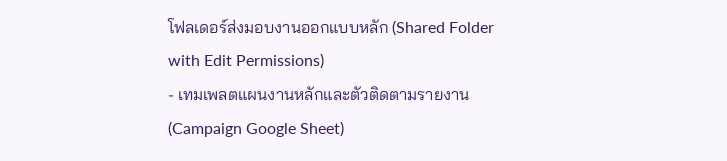โฟลเดอร์ส่งมอบงานออกแบบหลัก (Shared Folder with Edit Permissions)
- เทมเพลตแผนงานหลักและตัวติดตามรายงาน (Campaign Google Sheet)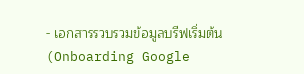- เอกสารรวบรวมข้อมูลบรีฟเริ่มต้น (Onboarding Google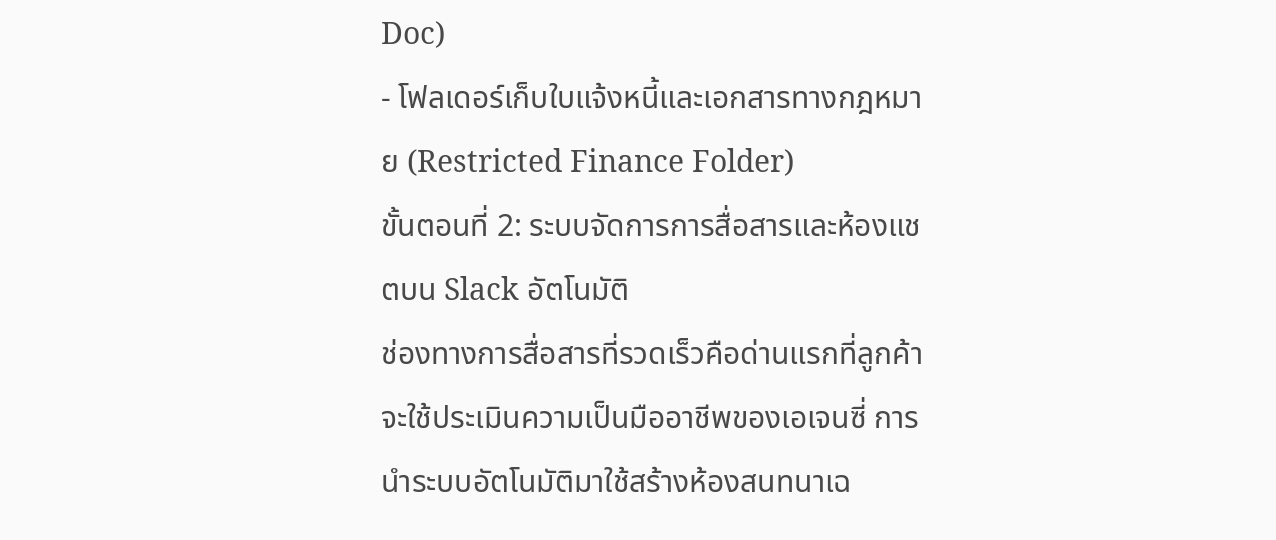Doc)
- โฟลเดอร์เก็บใบแจ้งหนี้และเอกสารทางกฎหมาย (Restricted Finance Folder)
ขั้นตอนที่ 2: ระบบจัดการการสื่อสารและห้องแชตบน Slack อัตโนมัติ
ช่องทางการสื่อสารที่รวดเร็วคือด่านแรกที่ลูกค้าจะใช้ประเมินความเป็นมืออาชีพของเอเจนซี่ การนำระบบอัตโนมัติมาใช้สร้างห้องสนทนาเฉ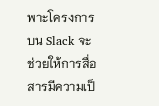พาะโครงการบน Slack จะช่วยให้การสื่อสารมีความเป็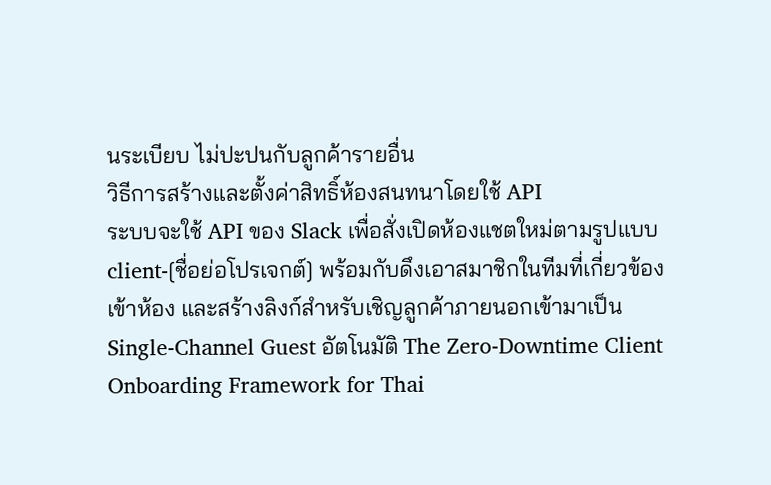นระเบียบ ไม่ปะปนกับลูกค้ารายอื่น
วิธีการสร้างและตั้งค่าสิทธิ์ห้องสนทนาโดยใช้ API
ระบบจะใช้ API ของ Slack เพื่อสั่งเปิดห้องแชตใหม่ตามรูปแบบ client-[ชื่อย่อโปรเจกต์] พร้อมกับดึงเอาสมาชิกในทีมที่เกี่ยวข้องเข้าห้อง และสร้างลิงก์สำหรับเชิญลูกค้าภายนอกเข้ามาเป็น Single-Channel Guest อัตโนมัติ The Zero-Downtime Client Onboarding Framework for Thai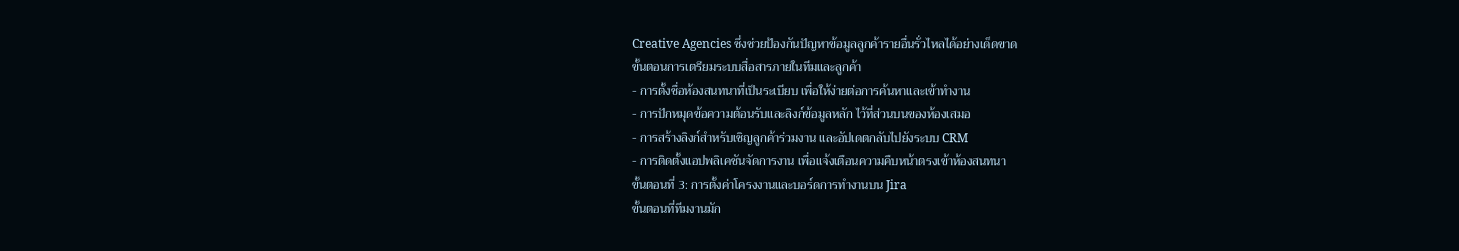Creative Agencies ซึ่งช่วยป้องกันปัญหาข้อมูลลูกค้ารายอื่นรั่วไหลได้อย่างเด็ดขาด
ขั้นตอนการเตรียมระบบสื่อสารภายในทีมและลูกค้า
- การตั้งชื่อห้องสนทนาที่เป็นระเบียบ เพื่อให้ง่ายต่อการค้นหาและเข้าทำงาน
- การปักหมุดข้อความต้อนรับและลิงก์ข้อมูลหลัก ไว้ที่ส่วนบนของห้องเสมอ
- การสร้างลิงก์สำหรับเชิญลูกค้าร่วมงาน และอัปเดตกลับไปยังระบบ CRM
- การติดตั้งแอปพลิเคชันจัดการงาน เพื่อแจ้งเตือนความคืบหน้าตรงเข้าห้องสนทนา
ขั้นตอนที่ 3: การตั้งค่าโครงงานและบอร์ดการทำงานบน Jira
ขั้นตอนที่ทีมงานมัก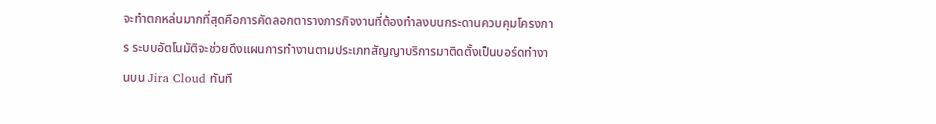จะทำตกหล่นมากที่สุดคือการคัดลอกตารางภารกิจงานที่ต้องทำลงบนกระดานควบคุมโครงการ ระบบอัตโนมัติจะช่วยดึงแผนการทำงานตามประเภทสัญญาบริการมาติดตั้งเป็นบอร์ดทำงานบน Jira Cloud ทันที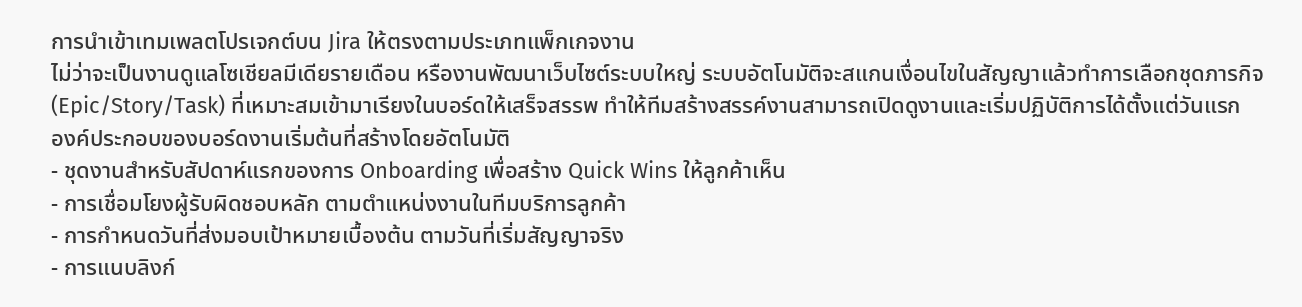การนำเข้าเทมเพลตโปรเจกต์บน Jira ให้ตรงตามประเภทแพ็กเกจงาน
ไม่ว่าจะเป็นงานดูแลโซเชียลมีเดียรายเดือน หรืองานพัฒนาเว็บไซต์ระบบใหญ่ ระบบอัตโนมัติจะสแกนเงื่อนไขในสัญญาแล้วทำการเลือกชุดภารกิจ (Epic/Story/Task) ที่เหมาะสมเข้ามาเรียงในบอร์ดให้เสร็จสรรพ ทำให้ทีมสร้างสรรค์งานสามารถเปิดดูงานและเริ่มปฏิบัติการได้ตั้งแต่วันแรก
องค์ประกอบของบอร์ดงานเริ่มต้นที่สร้างโดยอัตโนมัติ
- ชุดงานสำหรับสัปดาห์แรกของการ Onboarding เพื่อสร้าง Quick Wins ให้ลูกค้าเห็น
- การเชื่อมโยงผู้รับผิดชอบหลัก ตามตำแหน่งงานในทีมบริการลูกค้า
- การกำหนดวันที่ส่งมอบเป้าหมายเบื้องต้น ตามวันที่เริ่มสัญญาจริง
- การแนบลิงก์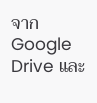จาก Google Drive และ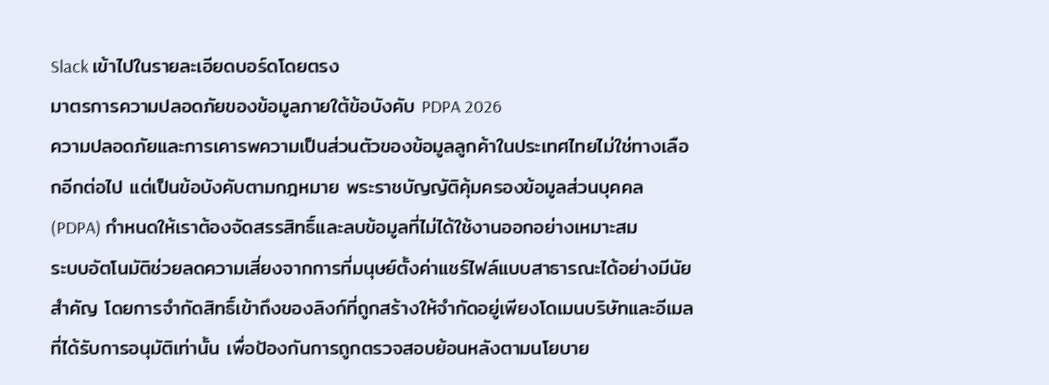Slack เข้าไปในรายละเอียดบอร์ดโดยตรง
มาตรการความปลอดภัยของข้อมูลภายใต้ข้อบังคับ PDPA 2026
ความปลอดภัยและการเคารพความเป็นส่วนตัวของข้อมูลลูกค้าในประเทศไทยไม่ใช่ทางเลือกอีกต่อไป แต่เป็นข้อบังคับตามกฎหมาย พระราชบัญญัติคุ้มครองข้อมูลส่วนบุคคล (PDPA) กำหนดให้เราต้องจัดสรรสิทธิ์และลบข้อมูลที่ไม่ได้ใช้งานออกอย่างเหมาะสม
ระบบอัตโนมัติช่วยลดความเสี่ยงจากการที่มนุษย์ตั้งค่าแชร์ไฟล์แบบสาธารณะได้อย่างมีนัยสำคัญ โดยการจำกัดสิทธิ์เข้าถึงของลิงก์ที่ถูกสร้างให้จำกัดอยู่เพียงโดเมนบริษัทและอีเมลที่ได้รับการอนุมัติเท่านั้น เพื่อป้องกันการถูกตรวจสอบย้อนหลังตามนโยบาย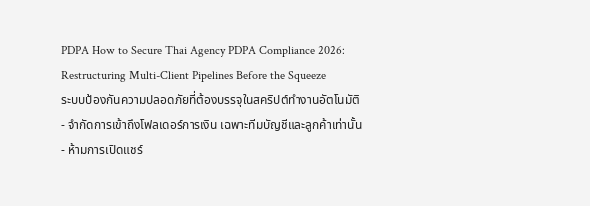PDPA How to Secure Thai Agency PDPA Compliance 2026: Restructuring Multi-Client Pipelines Before the Squeeze
ระบบป้องกันความปลอดภัยที่ต้องบรรจุในสคริปต์ทำงานอัตโนมัติ
- จำกัดการเข้าถึงโฟลเดอร์การเงิน เฉพาะทีมบัญชีและลูกค้าเท่านั้น
- ห้ามการเปิดแชร์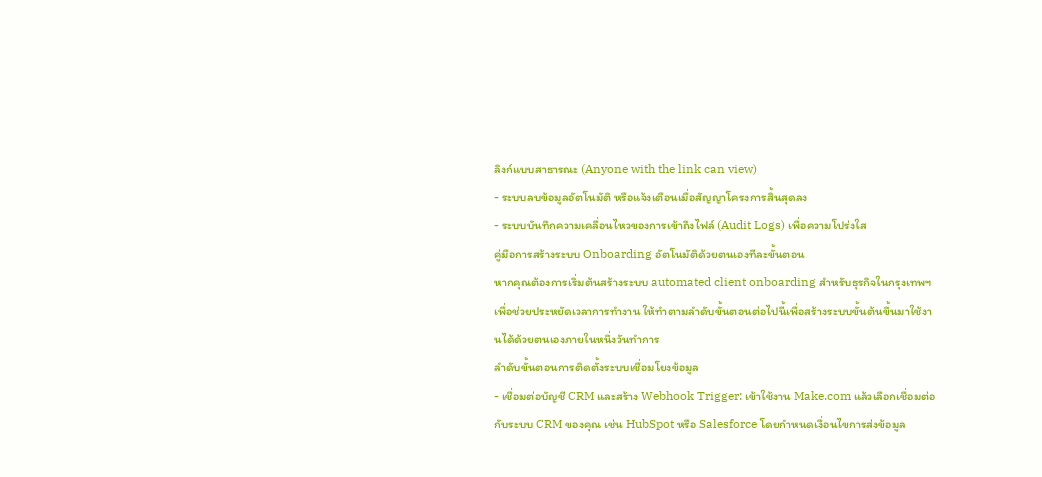ลิงก์แบบสาธารณะ (Anyone with the link can view)
- ระบบลบข้อมูลอัตโนมัติ หรือแจ้งเตือนเมื่อสัญญาโครงการสิ้นสุดลง
- ระบบบันทึกความเคลื่อนไหวของการเข้าถึงไฟล์ (Audit Logs) เพื่อความโปร่งใส
คู่มือการสร้างระบบ Onboarding อัตโนมัติด้วยตนเองทีละขั้นตอน
หากคุณต้องการเริ่มต้นสร้างระบบ automated client onboarding สำหรับธุรกิจในกรุงเทพฯ เพื่อช่วยประหยัดเวลาการทำงาน ให้ทำตามลำดับขั้นตอนต่อไปนี้เพื่อสร้างระบบขั้นต้นขึ้นมาใช้งานได้ด้วยตนเองภายในหนึ่งวันทำการ
ลำดับขั้นตอนการติดตั้งระบบเชื่อมโยงข้อมูล
- เชื่อมต่อบัญชี CRM และสร้าง Webhook Trigger: เข้าใช้งาน Make.com แล้วเลือกเชื่อมต่อกับระบบ CRM ของคุณ เช่น HubSpot หรือ Salesforce โดยกำหนดเงื่อนไขการส่งข้อมูล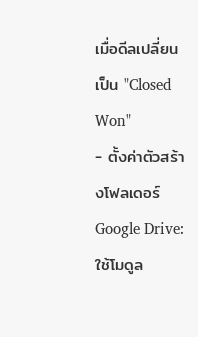เมื่อดีลเปลี่ยนเป็น "Closed Won"
- ตั้งค่าตัวสร้างโฟลเดอร์ Google Drive: ใช้โมดูล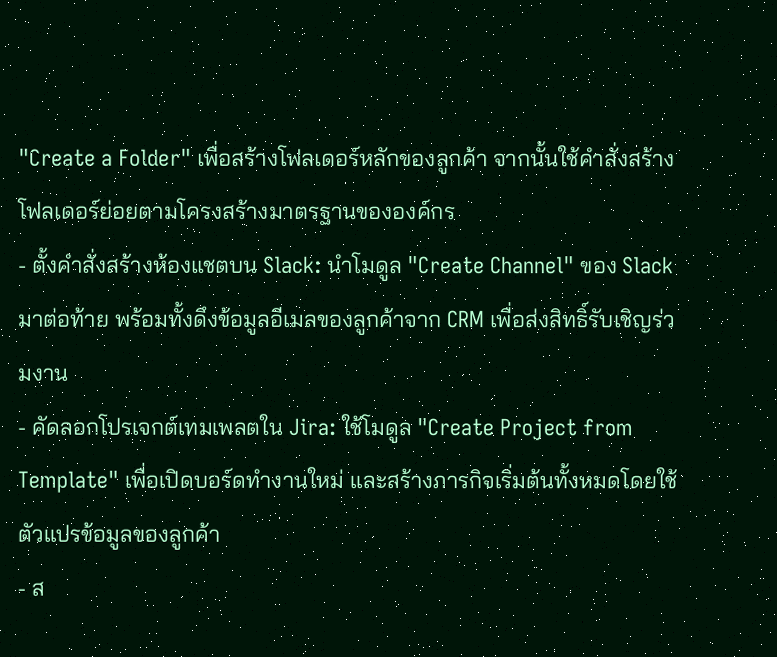"Create a Folder" เพื่อสร้างโฟลเดอร์หลักของลูกค้า จากนั้นใช้คำสั่งสร้างโฟลเดอร์ย่อยตามโครงสร้างมาตรฐานขององค์กร
- ตั้งคำสั่งสร้างห้องแชตบน Slack: นำโมดูล "Create Channel" ของ Slack มาต่อท้าย พร้อมทั้งดึงข้อมูลอีเมลของลูกค้าจาก CRM เพื่อส่งสิทธิ์รับเชิญร่วมงาน
- คัดลอกโปรเจกต์เทมเพลตใน Jira: ใช้โมดูล "Create Project from Template" เพื่อเปิดบอร์ดทำงานใหม่ และสร้างภารกิจเริ่มต้นทั้งหมดโดยใช้ตัวแปรข้อมูลของลูกค้า
- ส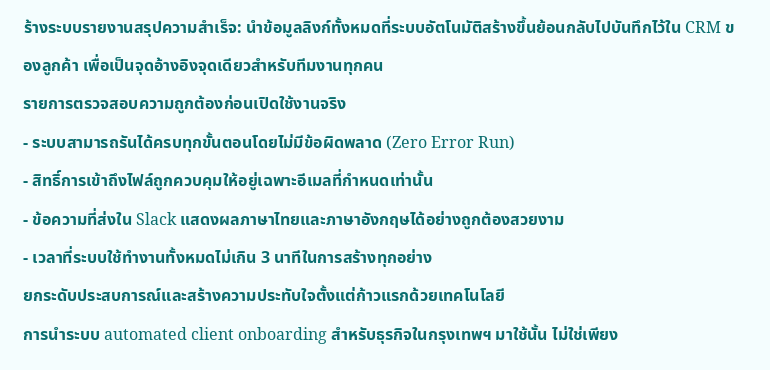ร้างระบบรายงานสรุปความสำเร็จ: นำข้อมูลลิงก์ทั้งหมดที่ระบบอัตโนมัติสร้างขึ้นย้อนกลับไปบันทึกไว้ใน CRM ของลูกค้า เพื่อเป็นจุดอ้างอิงจุดเดียวสำหรับทีมงานทุกคน
รายการตรวจสอบความถูกต้องก่อนเปิดใช้งานจริง
- ระบบสามารถรันได้ครบทุกขั้นตอนโดยไม่มีข้อผิดพลาด (Zero Error Run)
- สิทธิ์การเข้าถึงไฟล์ถูกควบคุมให้อยู่เฉพาะอีเมลที่กำหนดเท่านั้น
- ข้อความที่ส่งใน Slack แสดงผลภาษาไทยและภาษาอังกฤษได้อย่างถูกต้องสวยงาม
- เวลาที่ระบบใช้ทำงานทั้งหมดไม่เกิน 3 นาทีในการสร้างทุกอย่าง
ยกระดับประสบการณ์และสร้างความประทับใจตั้งแต่ก้าวแรกด้วยเทคโนโลยี
การนำระบบ automated client onboarding สำหรับธุรกิจในกรุงเทพฯ มาใช้นั้น ไม่ใช่เพียง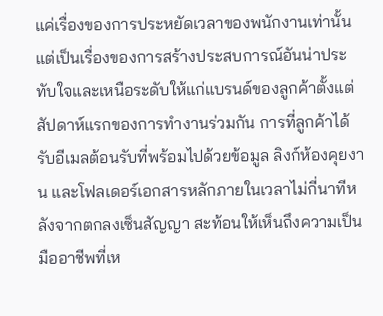แค่เรื่องของการประหยัดเวลาของพนักงานเท่านั้น แต่เป็นเรื่องของการสร้างประสบการณ์อันน่าประทับใจและเหนือระดับให้แก่แบรนด์ของลูกค้าตั้งแต่สัปดาห์แรกของการทำงานร่วมกัน การที่ลูกค้าได้รับอีเมลต้อนรับที่พร้อมไปด้วยข้อมูล ลิงก์ห้องคุยงาน และโฟลเดอร์เอกสารหลักภายในเวลาไม่กี่นาทีหลังจากตกลงเซ็นสัญญา สะท้อนให้เห็นถึงความเป็นมืออาชีพที่เห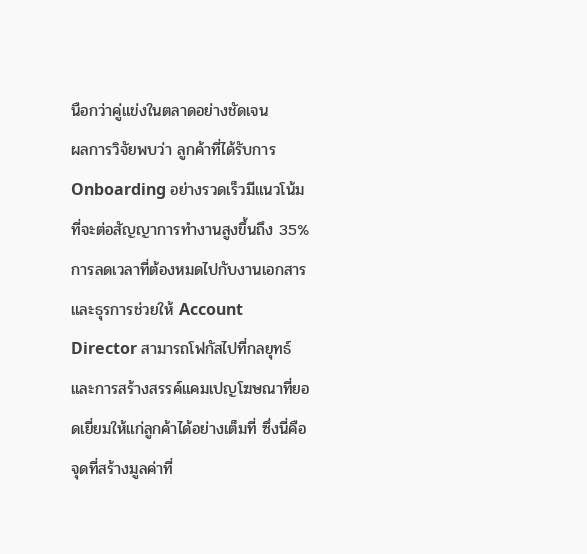นือกว่าคู่แข่งในตลาดอย่างชัดเจน
ผลการวิจัยพบว่า ลูกค้าที่ได้รับการ Onboarding อย่างรวดเร็วมีแนวโน้มที่จะต่อสัญญาการทำงานสูงขึ้นถึง 35% การลดเวลาที่ต้องหมดไปกับงานเอกสารและธุรการช่วยให้ Account Director สามารถโฟกัสไปที่กลยุทธ์และการสร้างสรรค์แคมเปญโฆษณาที่ยอดเยี่ยมให้แก่ลูกค้าได้อย่างเต็มที่ ซึ่งนี่คือจุดที่สร้างมูลค่าที่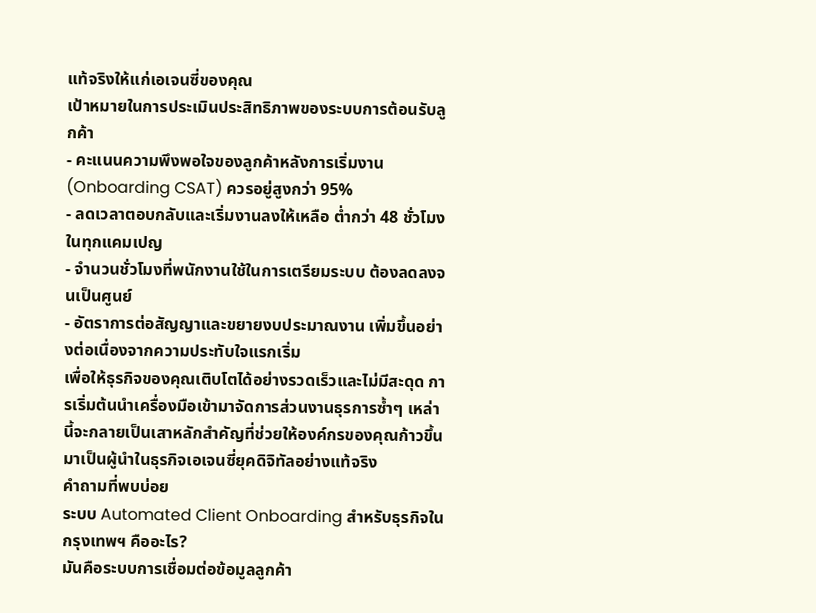แท้จริงให้แก่เอเจนซี่ของคุณ
เป้าหมายในการประเมินประสิทธิภาพของระบบการต้อนรับลูกค้า
- คะแนนความพึงพอใจของลูกค้าหลังการเริ่มงาน (Onboarding CSAT) ควรอยู่สูงกว่า 95%
- ลดเวลาตอบกลับและเริ่มงานลงให้เหลือ ต่ำกว่า 48 ชั่วโมงในทุกแคมเปญ
- จำนวนชั่วโมงที่พนักงานใช้ในการเตรียมระบบ ต้องลดลงจนเป็นศูนย์
- อัตราการต่อสัญญาและขยายงบประมาณงาน เพิ่มขึ้นอย่างต่อเนื่องจากความประทับใจแรกเริ่ม
เพื่อให้ธุรกิจของคุณเติบโตได้อย่างรวดเร็วและไม่มีสะดุด การเริ่มต้นนำเครื่องมือเข้ามาจัดการส่วนงานธุรการซ้ำๆ เหล่านี้จะกลายเป็นเสาหลักสำคัญที่ช่วยให้องค์กรของคุณก้าวขึ้นมาเป็นผู้นำในธุรกิจเอเจนซี่ยุคดิจิทัลอย่างแท้จริง
คำถามที่พบบ่อย
ระบบ Automated Client Onboarding สำหรับธุรกิจในกรุงเทพฯ คืออะไร?
มันคือระบบการเชื่อมต่อข้อมูลลูกค้า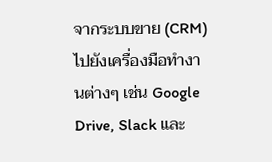จากระบบขาย (CRM) ไปยังเครื่องมือทำงานต่างๆ เช่น Google Drive, Slack และ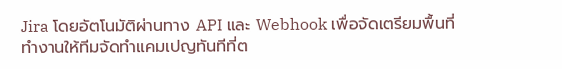Jira โดยอัตโนมัติผ่านทาง API และ Webhook เพื่อจัดเตรียมพื้นที่ทำงานให้ทีมจัดทำแคมเปญทันทีที่ต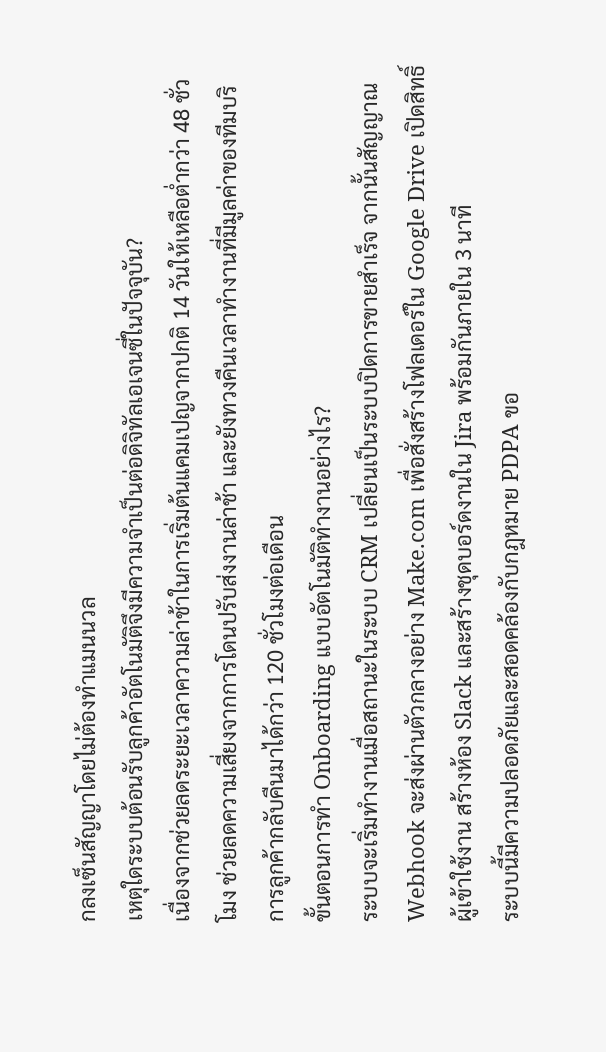กลงเซ็นสัญญาโดยไม่ต้องทำแมนนวล
เหตุใดระบบต้อนรับลูกค้าอัตโนมัติจึงมีความจำเป็นต่อดิจิทัลเอเจนซี่ในปัจจุบัน?
เนื่องจากช่วยลดระยะเวลาความล่าช้าในการเริ่มต้นแคมเปญจากปกติ 14 วันให้เหลือต่ำกว่า 48 ชั่วโมง ช่วยลดความเสี่ยงจากการโดนปรับส่งงานล่าช้า และยังทวงคืนเวลาทำงานที่มีมูลค่าของทีมบริการลูกค้ากลับคืนมาได้กว่า 120 ชั่วโมงต่อเดือน
ขั้นตอนการทำ Onboarding แบบอัตโนมัติทำงานอย่างไร?
ระบบจะเริ่มทำงานเมื่อสถานะในระบบ CRM เปลี่ยนเป็นระบบปิดการขายสำเร็จ จากนั้นสัญญาณ Webhook จะส่งผ่านตัวกลางอย่าง Make.com เพื่อสั่งสร้างโฟลเดอร์ใน Google Drive เปิดสิทธิ์ผู้เข้าใช้งาน สร้างห้อง Slack และสร้างชุดบอร์ดงานใน Jira พร้อมกันภายใน 3 นาที
ระบบนี้มีความปลอดภัยและสอดคล้องกับกฎหมาย PDPA ขอ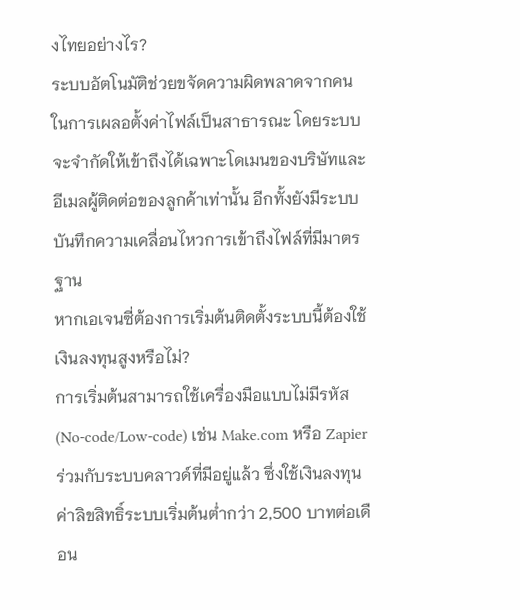งไทยอย่างไร?
ระบบอัตโนมัติช่วยขจัดความผิดพลาดจากคนในการเผลอตั้งค่าไฟล์เป็นสาธารณะ โดยระบบจะจำกัดให้เข้าถึงได้เฉพาะโดเมนของบริษัทและอีเมลผู้ติดต่อของลูกค้าเท่านั้น อีกทั้งยังมีระบบบันทึกความเคลื่อนไหวการเข้าถึงไฟล์ที่มีมาตรฐาน
หากเอเจนซี่ต้องการเริ่มต้นติดตั้งระบบนี้ต้องใช้เงินลงทุนสูงหรือไม่?
การเริ่มต้นสามารถใช้เครื่องมือแบบไม่มีรหัส (No-code/Low-code) เช่น Make.com หรือ Zapier ร่วมกับระบบคลาวด์ที่มีอยู่แล้ว ซึ่งใช้เงินลงทุนค่าลิขสิทธิ์ระบบเริ่มต้นต่ำกว่า 2,500 บาทต่อเดือน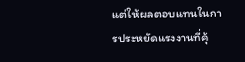แต่ให้ผลตอบแทนในการประหยัดแรงงานที่คุ้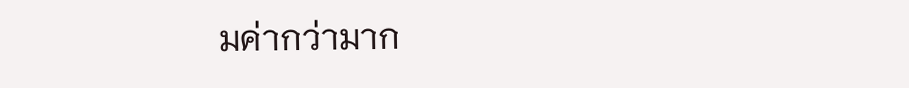มค่ากว่ามาก